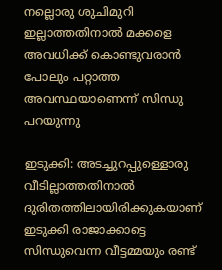നല്ലൊരു ശുചിമുറി ഇല്ലാത്തതിനാൽ മക്കളെ അവധിക്ക് കൊണ്ടുവരാൻ പോലും പറ്റാത്ത അവസ്ഥയാണെന്ന് സിന്ധു പറയുന്നു

ഇടുക്കി: അടച്ചുറപ്പുള്ളൊരു വീടില്ലാത്തതിനാൽ ദുരിതത്തിലായിരിക്കുകയാണ് ഇടുക്കി രാജാക്കാട്ടെ സിന്ധുവെന്ന വീട്ടമ്മയും രണ്ട്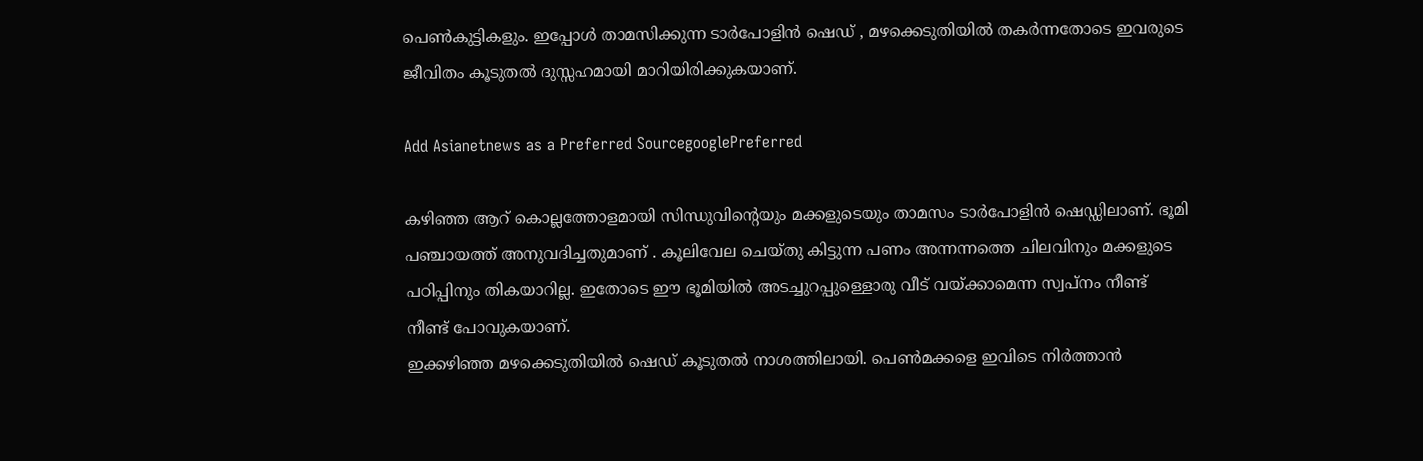പെൺകുട്ടികളും. ഇപ്പോൾ താമസിക്കുന്ന ടാർപോളിൻ ഷെഡ് , മഴക്കെടുതിയിൽ തകർന്നതോടെ ഇവരുടെ ജീവിതം കൂടുതൽ ദുസ്സഹമായി മാറിയിരിക്കുകയാണ്.

Add Asianetnews as a Preferred SourcegooglePreferred

കഴിഞ്ഞ ആറ് കൊല്ലത്തോളമായി സിന്ധുവിന്‍റെയും മക്കളുടെയും താമസം ടാർപോളിൻ ഷെഡ്ഡിലാണ്. ഭൂമി പഞ്ചായത്ത് അനുവദിച്ചതുമാണ് . കൂലിവേല ചെയ്തു കിട്ടുന്ന പണം അന്നന്നത്തെ ചിലവിനും മക്കളുടെ പഠിപ്പിനും തികയാറില്ല. ഇതോടെ ഈ ഭൂമിയിൽ അടച്ചുറപ്പുള്ളൊരു വീട് വയ്ക്കാമെന്ന സ്വപ്നം നീണ്ട് നീണ്ട് പോവുകയാണ്.
ഇക്കഴിഞ്ഞ മഴക്കെടുതിയിൽ ഷെഡ് കൂടുതൽ നാശത്തിലായി. പെൺമക്കളെ ഇവിടെ നിർത്താൻ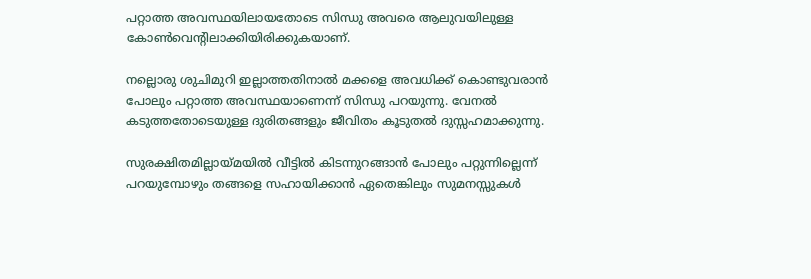പറ്റാത്ത അവസ്ഥയിലായതോടെ സിന്ധു അവരെ ആലുവയിലുള്ള കോൺവെന്‍റിലാക്കിയിരിക്കുകയാണ്.

നല്ലൊരു ശുചിമുറി ഇല്ലാത്തതിനാൽ മക്കളെ അവധിക്ക് കൊണ്ടുവരാൻ പോലും പറ്റാത്ത അവസ്ഥയാണെന്ന് സിന്ധു പറയുന്നു. വേനൽ കടുത്തതോടെയുള്ള ദുരിതങ്ങളും ജീവിതം കൂടുതൽ ദുസ്സഹമാക്കുന്നു.

സുരക്ഷിതമില്ലായ്മയിൽ വീട്ടിൽ കിടന്നുറങ്ങാൻ പോലും പറ്റുന്നില്ലെന്ന് പറയുമ്പോഴും തങ്ങളെ സഹായിക്കാൻ ഏതെങ്കിലും സുമനസ്സുകൾ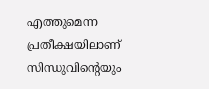എത്തുമെന്ന പ്രതീക്ഷയിലാണ് സിന്ധുവിന്‍റെയും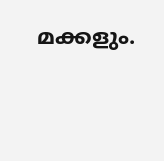മക്കളും.